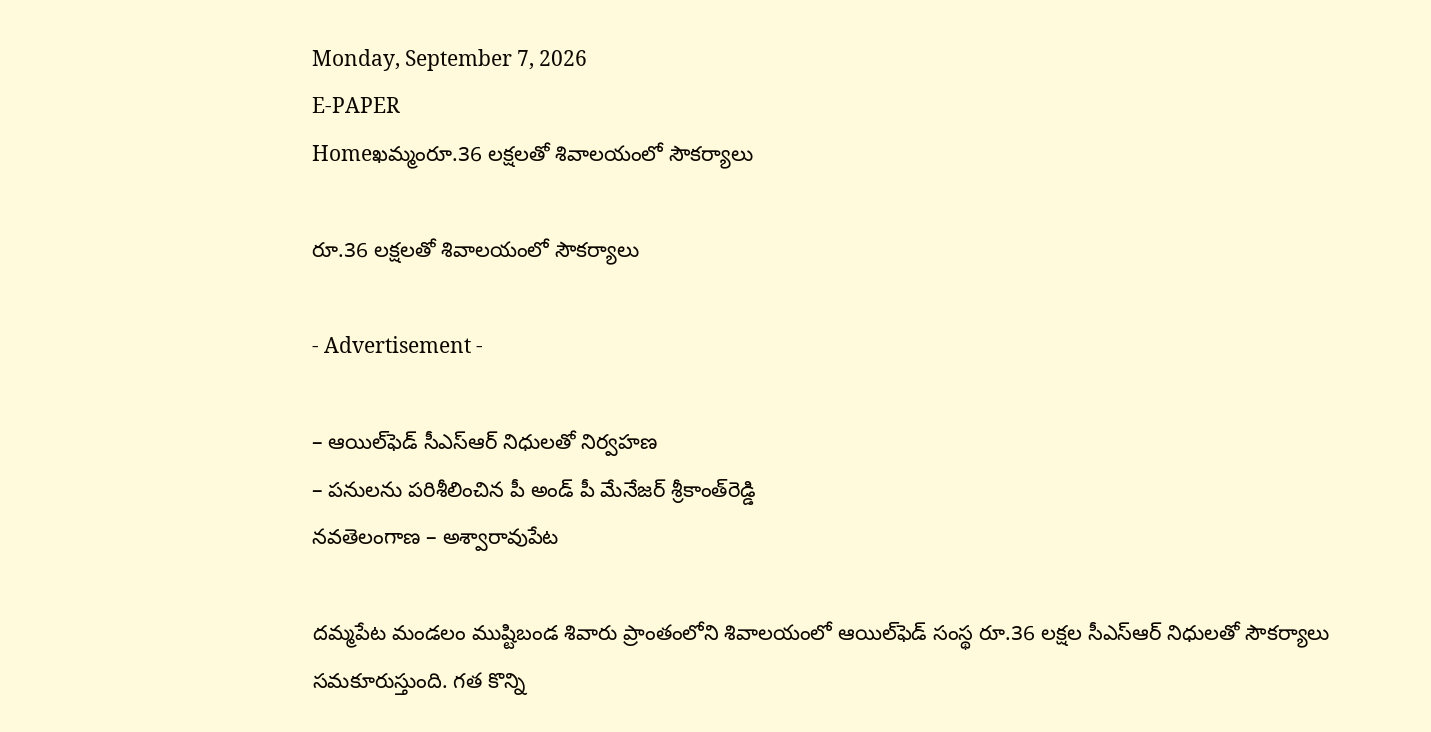Monday, September 7, 2026
E-PAPER
Homeఖమ్మంరూ.36 లక్షలతో శివాలయంలో సౌకర్యాలు

రూ.36 లక్షలతో శివాలయంలో సౌకర్యాలు

- Advertisement -

– ఆయిల్‌ఫెడ్‌ సీఎస్‌ఆర్‌ నిధులతో నిర్వహణ
– పనులను పరిశీలించిన పీ అండ్‌ పీ మేనేజర్‌ శ్రీకాంత్‌రెడ్డి
నవతెలంగాణ – అశ్వారావుపేట

దమ్మపేట మండలం ముష్టిబండ శివారు ప్రాంతంలోని శివాలయంలో ఆయిల్‌ఫెడ్‌ సంస్థ రూ.36 లక్షల సీఎస్‌ఆర్‌ నిధులతో సౌకర్యాలు సమకూరుస్తుంది. గత కొన్ని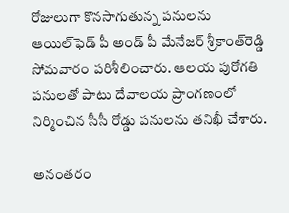రోజులుగా కొనసాగుతున్న పనులను ఆయిల్‌ఫెడ్‌ పీ అండ్‌ పీ మేనేజర్‌ శ్రీకాంత్‌రెడ్డి సోమవారం పరిశీలించారు. ఆలయ పురోగతి పనులతో పాటు దేవాలయ ప్రాంగణంలో నిర్మించిన సీసీ రోడ్డు పనులను తనిఖీ చేశారు.

అనంతరం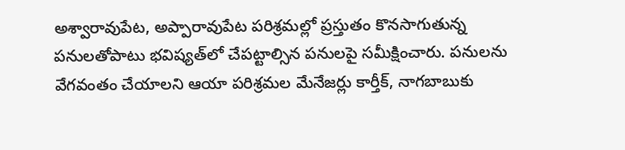అశ్వారావుపేట, అప్పారావుపేట పరిశ్రమల్లో ప్రస్తుతం కొనసాగుతున్న పనులతోపాటు భవిష్యత్‌లో చేపట్టాల్సిన పనులపై సమీక్షించారు. పనులను వేగవంతం చేయాలని ఆయా పరిశ్రమల మేనేజర్లు కార్తీక్‌, నాగబాబుకు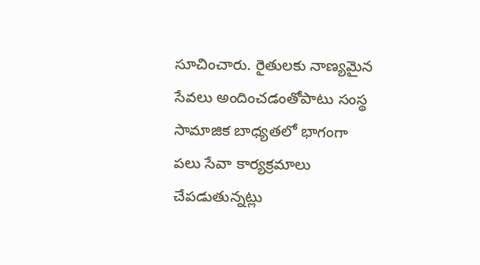సూచించారు. రైతులకు నాణ్యమైన సేవలు అందించడంతోపాటు సంస్థ సామాజిక బాధ్యతలో భాగంగా పలు సేవా కార్యక్రమాలు చేపడుతున్నట్లు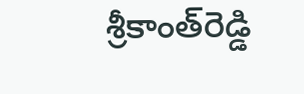శ్రీకాంత్‌రెడ్డి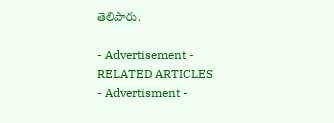తెలిపారు.

- Advertisement -
RELATED ARTICLES
- Advertisment -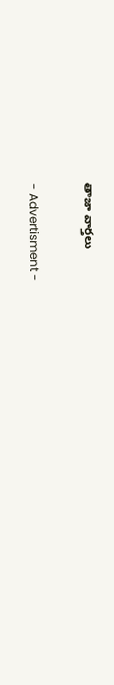తాజా వార్తలు

- Advertisment -